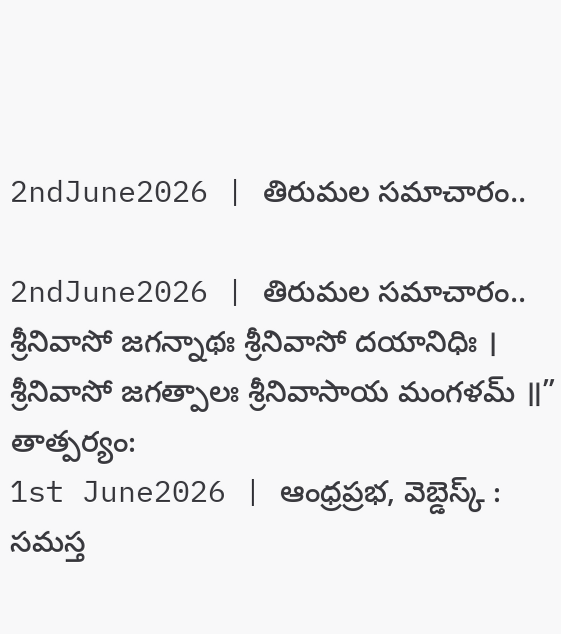2ndJune2026 | తిరుమల సమాచారం..

2ndJune2026 | తిరుమల సమాచారం..
శ్రీనివాసో జగన్నాథః శ్రీనివాసో దయానిధిః ।
శ్రీనివాసో జగత్పాలః శ్రీనివాసాయ మంగళమ్ ॥”
తాత్పర్యం:
1st June2026 | ఆంధ్రప్రభ, వెబ్డెస్క్ : సమస్త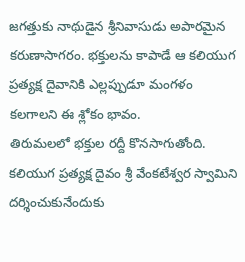జగత్తుకు నాథుడైన శ్రీనివాసుడు అపారమైన కరుణాసాగరం. భక్తులను కాపాడే ఆ కలియుగ ప్రత్యక్ష దైవానికి ఎల్లప్పుడూ మంగళం కలగాలని ఈ శ్లోకం భావం.
తిరుమలలో భక్తుల రద్దీ కొనసాగుతోంది. కలియుగ ప్రత్యక్ష దైవం శ్రీ వేంకటేశ్వర స్వామిని దర్శించుకునేందుకు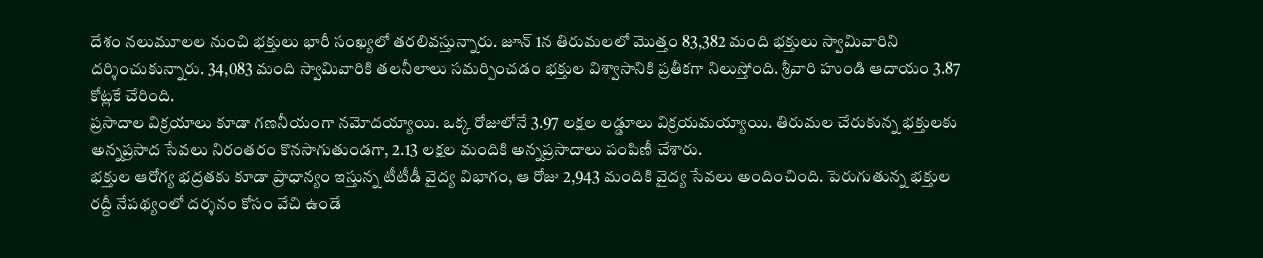దేశం నలుమూలల నుంచి భక్తులు భారీ సంఖ్యలో తరలివస్తున్నారు. జూన్ 1న తిరుమలలో మొత్తం 83,382 మంది భక్తులు స్వామివారిని దర్శించుకున్నారు. 34,083 మంది స్వామివారికి తలనీలాలు సమర్పించడం భక్తుల విశ్వాసానికి ప్రతీకగా నిలుస్తోంది. శ్రీవారి హుండి ఆదాయం 3.87 కోట్లకే చేరింది.
ప్రసాదాల విక్రయాలు కూడా గణనీయంగా నమోదయ్యాయి. ఒక్క రోజులోనే 3.97 లక్షల లడ్డూలు విక్రయమయ్యాయి. తిరుమల చేరుకున్న భక్తులకు అన్నప్రసాద సేవలు నిరంతరం కొనసాగుతుండగా, 2.13 లక్షల మందికి అన్నప్రసాదాలు పంపిణీ చేశారు.
భక్తుల ఆరోగ్య భద్రతకు కూడా ప్రాధాన్యం ఇస్తున్న టీటీడీ వైద్య విభాగం, ఆ రోజు 2,943 మందికి వైద్య సేవలు అందించింది. పెరుగుతున్న భక్తుల రద్దీ నేపథ్యంలో దర్శనం కోసం వేచి ఉండే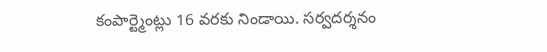కంపార్ట్మెంట్లు 16 వరకు నిండాయి. సర్వదర్శనం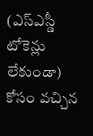(ఎస్ఎస్డీ టోకెన్లు లేకుండా) కోసం వచ్చిన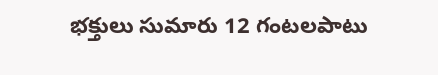భక్తులు సుమారు 12 గంటలపాటు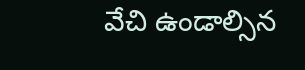వేచి ఉండాల్సిన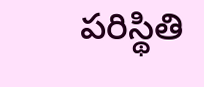పరిస్థితి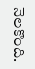నెలకొంది.